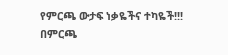የምርጫ ውታፍ ነቃዬችና ተካዬች!!! በምርጫ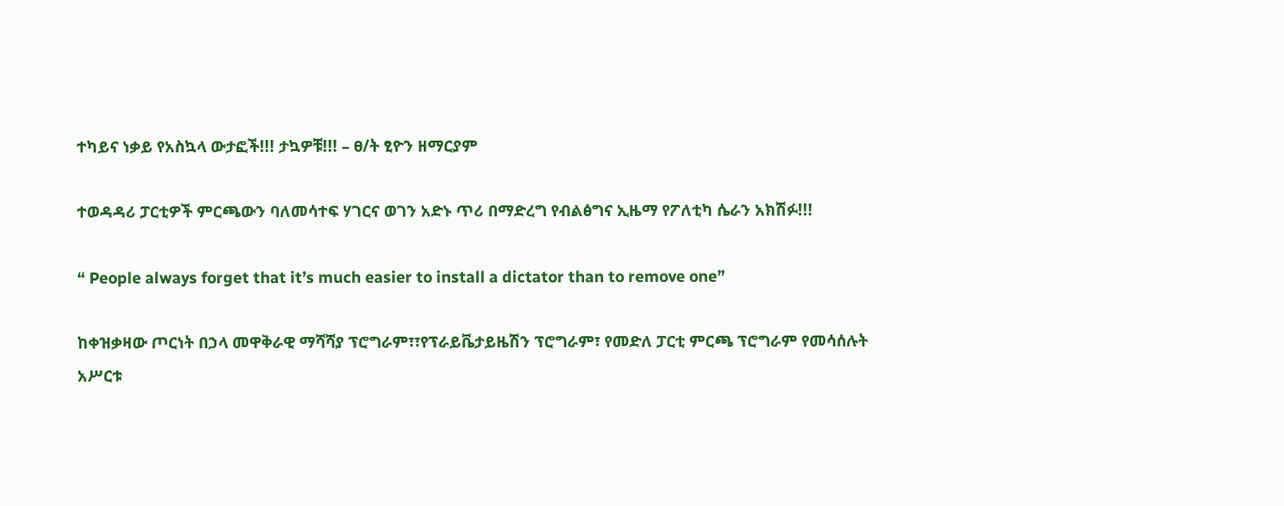ተካይና ነቃይ የአስኳላ ውታፎች!!! ታኳዎቹ!!! – ፀ/ት ፂዮን ዘማርያም

ተወዳዳሪ ፓርቲዎች ምርጫውን ባለመሳተፍ ሃገርና ወገን አድኑ ጥሪ በማድረግ የብልፅግና ኢዜማ የፖለቲካ ሴራን አክሽፉ!!!

“ People always forget that it’s much easier to install a dictator than to remove one”

ከቀዝቃዛው ጦርነት በኃላ መዋቅራዊ ማሻሻያ ፕሮግራም፣፣የፕራይቬታይዜሽን ፕሮግራም፣ የመድለ ፓርቲ ምርጫ ፕሮግራም የመሳሰሉት አሥርቱ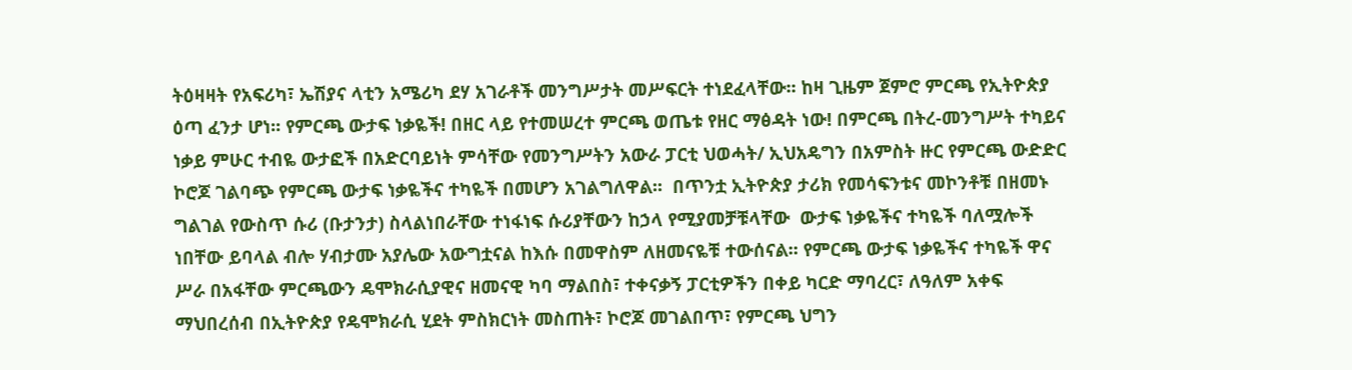ትዕዛዛት የአፍሪካ፣ ኤሽያና ላቲን አሜሪካ ደሃ አገራቶች መንግሥታት መሥፍርት ተነደፈላቸው፡፡ ከዛ ጊዜም ጀምሮ ምርጫ የኢትዮጵያ ዕጣ ፈንታ ሆነ፡፡ የምርጫ ውታፍ ነቃዬች! በዘር ላይ የተመሠረተ ምርጫ ወጤቱ የዘር ማፅዳት ነው! በምርጫ በትረ-መንግሥት ተካይና ነቃይ ምሁር ተብዬ ውታፎች በአድርባይነት ምሳቸው የመንግሥትን አውራ ፓርቲ ህወሓት/ ኢህአዴግን በአምስት ዙር የምርጫ ውድድር ኮሮጆ ገልባጭ የምርጫ ውታፍ ነቃዬችና ተካዬች በመሆን አገልግለዋል፡፡  በጥንቷ ኢትዮጵያ ታሪክ የመሳፍንቱና መኮንቶቹ በዘመኑ ግልገል የውስጥ ሱሪ (ቡታንታ) ስላልነበራቸው ተነፋነፍ ሱሪያቸውን ከኃላ የሚያመቻቹላቸው  ውታፍ ነቃዬችና ተካዬች ባለሟሎች ነበቸው ይባላል ብሎ ሃብታሙ አያሌው አውግቷናል ከእሱ በመዋስም ለዘመናዬቹ ተውሰናል፡፡ የምርጫ ውታፍ ነቃዬችና ተካዬች ዋና ሥራ በአፋቸው ምርጫውን ዴሞክራሲያዊና ዘመናዊ ካባ ማልበስ፣ ተቀናቃኝ ፓርቲዎችን በቀይ ካርድ ማባረር፣ ለዓለም አቀፍ ማህበረሰብ በኢትዮጵያ የዴሞክራሲ ሂደት ምስክርነት መስጠት፣ ኮሮጆ መገልበጥ፣ የምርጫ ህግን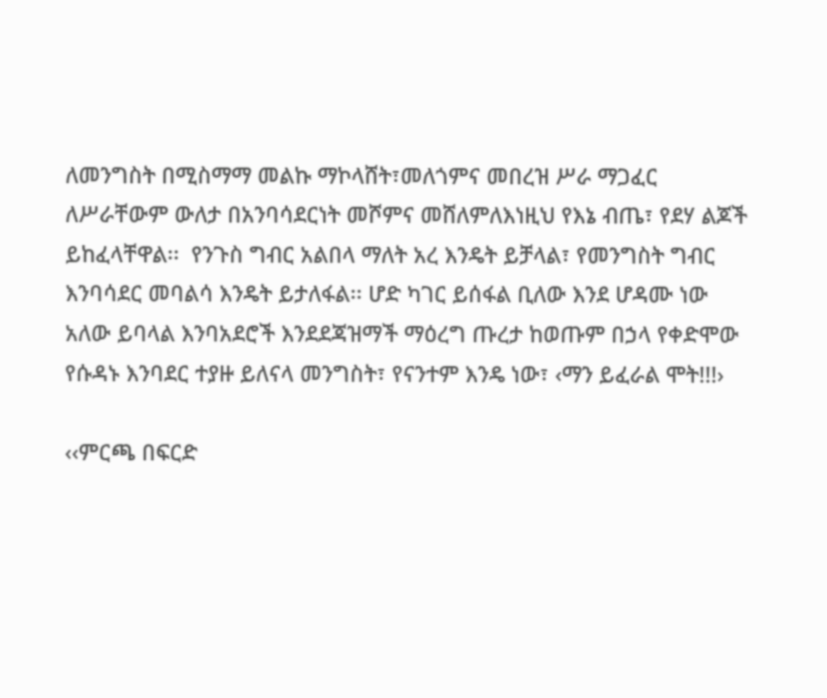ለመንግስት በሚስማማ መልኩ ማኮላሸት፣መለጎምና መበረዝ ሥራ ማጋፈር ለሥራቸውም ውለታ በአንባሳደርነት መሾምና መሸለምለእነዚህ የእኔ ብጤ፣ የደሃ ልጆች ይከፈላቸዋል፡፡  የንጉስ ግብር አልበላ ማለት አረ እንዴት ይቻላል፣ የመንግስት ግብር እንባሳደር መባልሳ እንዴት ይታለፋል፡፡ ሆድ ካገር ይሰፋል ቢለው እንደ ሆዳሙ ነው አለው ይባላል እንባአደሮች እንደደጃዝማች ማዕረግ ጡረታ ከወጡም በኃላ የቀድሞው የሱዳኑ እንባደር ተያዙ ይለናላ መንግስት፣ የናንተም እንዴ ነው፣ ‹ማን ይፈራል ሞት!!!›

‹‹ምርጫ በፍርድ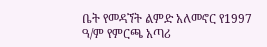ቤት የመዳኘት ልምድ አለመኖር የ1997 ዓ/ም የምርጫ አጣሪ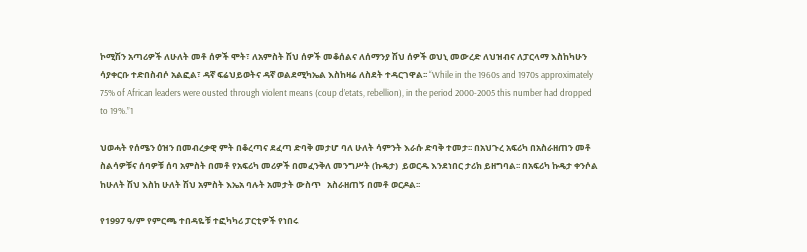ኮሚሽን አጣሪዎች ለሁለት መቶ ሰዎች ሞት፣ ለአምስት ሽህ ሰዎች መቆሰልና ለሰማንያ ሽህ ሰዎች ወህኒ መውረድ ለህዝብና ለፓርላማ እስከካሁን ሳያቀርቡ ተድበስብሶ አልፎል፣ ዳኛ ፍሬህይወትና ዳኛ ወልደሚካኤል እስከዛሬ ለስደት ተዳርገዋል፡፡ “While in the 1960s and 1970s approximately 75% of African leaders were ousted through violent means (coup d’etats, rebellion), in the period 2000-2005 this number had dropped to 19%.”1

ህወሓት የሰሜን ዕዝን በመብረቃዊ ምት በቆረጣና ደፈጣ ድባቅ መታሆ ባለ ሁለት ሳምንት እራሱ ድባቅ ተመታ፡፡ በአህጉረ አፍሪካ በአስራዘጠን መቶ ስልሳዎቹና ሰባዎቹ ሰባ አምስት በመቶ የአፍሪካ መሪዎች በመፈንቅለ መንግሥት (ኩዴታ)  ይወርዱ እንደነበር ታሪክ ይዘግባል፡፡ በአፍሪካ ኩዴታ ቀንሶል  ከሁለት ሽህ እስከ ሁለት ሽህ አምስት እኤአ ባሉት አመታት ውስጥ   አስራዘጠኝ በመቶ ወርዶል፡፡

የ1997 ዓ/ም የምርጫ ተበዳዬቹ ተፎካካሪ ፓርቲዎች የነበሩ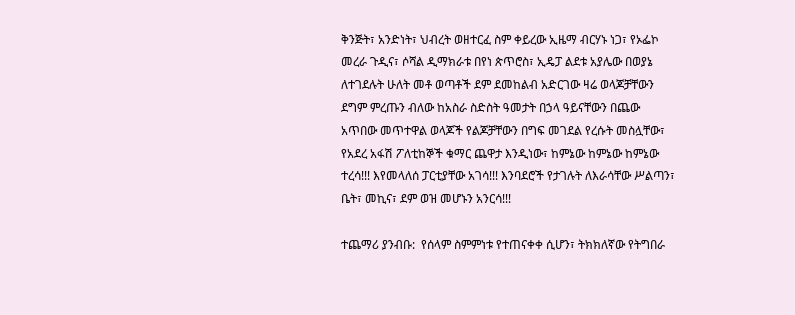ቅንጅት፣ አንድነት፣ ህብረት ወዘተርፈ ስም ቀይረው ኢዜማ ብርሃኑ ነጋ፣ የኦፌኮ መረራ ጉዲና፣ ሶሻል ዲማክራቱ በየነ ጵጥሮስ፣ ኢዴፓ ልደቱ አያሌው በወያኔ ለተገደሉት ሁለት መቶ ወጣቶች ደም ደመከልብ አድርገው ዛሬ ወላጆቻቸውን ደግም ምረጡን ብለው ከአስራ ስድስት ዓመታት በኃላ ዓይናቸውን በጨው አጥበው መጥተዋል ወላጆች የልጆቻቸውን በግፍ መገደል የረሱት መስሏቸው፣ የአደረ አፋሽ ፖለቲከኞች ቁማር ጨዋታ እንዲነው፣ ከምኔው ከምኔው ከምኔው ተረሳ!!! እየመላለሰ ፓርቲያቸው አገሳ!!! እንባደሮች የታገሉት ለእራሳቸው ሥልጣን፣ ቤት፣ መኪና፣ ደም ወዝ መሆኑን አንርሳ!!!

ተጨማሪ ያንብቡ:  የሰላም ስምምነቱ የተጠናቀቀ ሲሆን፣ ትክክለኛው የትግበራ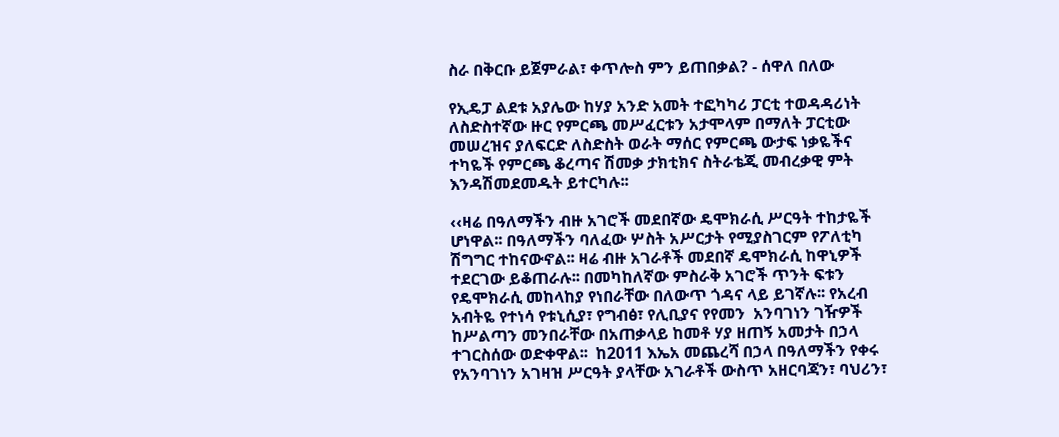ስራ በቅርቡ ይጀምራል፣ ቀጥሎስ ምን ይጠበቃል? - ሰዋለ በለው

የኢዴፓ ልደቱ አያሌው ከሃያ አንድ አመት ተፎካካሪ ፓርቲ ተወዳዳሪነት ለስድስተኛው ዙር የምርጫ መሥፈርቱን አታሞላም በማለት ፓርቲው መሠረዝና ያለፍርድ ለስድስት ወራት ማሰር የምርጫ ውታፍ ነቃዬችና ተካዬች የምርጫ ቆረጣና ሽመቃ ታክቲክና ስትራቴጂ መብረቃዊ ምት እንዳሽመደመዱት ይተርካሉ፡፡

‹‹ዛሬ በዓለማችን ብዙ አገሮች መደበኛው ዴሞክራሲ ሥርዓት ተከታዬች ሆነዋል፡፡ በዓለማችን ባለፈው ሦስት አሥርታት የሚያስገርም የፖለቲካ ሽግግር ተከናውኖል፡፡ ዛሬ ብዙ አገራቶች መደበኛ ዴሞክራሲ ከዋኒዎች ተደርገው ይቆጠራሉ፡፡ በመካከለኛው ምስራቅ አገሮች ጥንት ፍቱን የዴሞክራሲ መከላከያ የነበራቸው በለውጥ ጎዳና ላይ ይገኛሉ፡፡ የአረብ አብትዬ የተነሳ የቱኒሲያ፣ የግብፅ፣ የሊቢያና የየመን  አንባገነን ገዥዎች ከሥልጣን መንበራቸው በአጠቃላይ ከመቶ ሃያ ዘጠኝ አመታት በኃላ ተገርስሰው ወድቀዋል፡፡  ከ2011 እኤአ መጨረሻ በኃላ በዓለማችን የቀሩ የአንባገነን አገዛዝ ሥርዓት ያላቸው አገራቶች ውስጥ አዘርባጃን፣ ባህሪን፣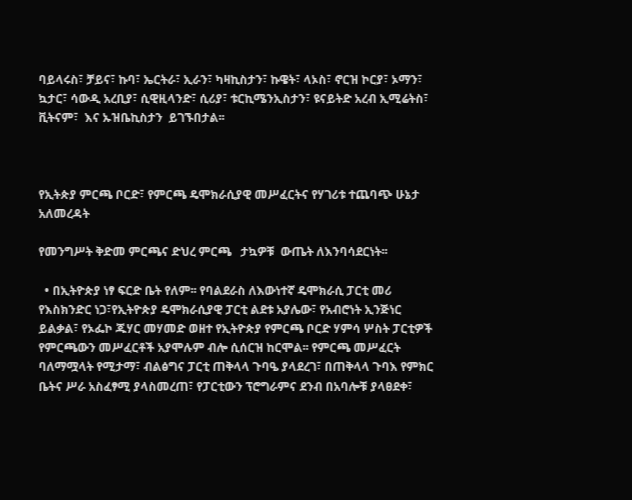ባይላሩስ፣ ቻይና፣ ኩባ፣ ኤርትራ፣ ኢራን፣ ካዛኪስታን፣ ኩዌት፣ ላኦስ፣ ኖርዝ ኮርያ፣ ኦማን፣ ኳታር፣ ሳውዲ አረቢያ፣ ሲዊዚላንድ፣ ሲሪያ፣ ቱርኪሜንኢስታን፣ ዩናይትድ አረብ ኢሚሬትስ፣ ቪትናም፣  እና ኡዝቤኪስታን  ይገኙበታል፡፡



የኢትጵያ ምርጫ ቦርድ፣ የምርጫ ዴሞክራሲያዊ መሥፈርትና የሃገሪቱ ተጨባጭ ሁኔታ አለመረዳት

የመንግሥት ቅድመ ምርጫና ድህረ ምርጫ   ታኳዎቹ  ውጤት ለእንባሳደርነት፡፡

  • በኢትዮጵያ ነፃ ፍርድ ቤት የለም፡፡ የባልደራስ ለእውነተኛ ዴሞክራሲ ፓርቲ መሪ የእስክንድር ነጋ፣የኢትዮጵያ ዴሞክራሲያዊ ፓርቲ ልደቱ አያሌው፣ የአብሮነት ኢንጅነር ይልቃል፣ የኦፌኮ ጁሃር መሃመድ ወዘተ የኢትዮጵያ የምርጫ ቦርድ ሃምሳ ሦስት ፓርቲዎች የምርጫውን መሥፈርቶች አያሞሉም ብሎ ሲሰርዝ ከርሞል፡፡ የምርጫ መሥፈርት ባለማሟላት የሚታማ፣ ብልፅግና ፓርቲ ጠቅላላ ጉባዔ ያላደረገ፣ በጠቅላላ ጉባእ የምክር ቤትና ሥራ አስፈፃሚ ያላስመረጠ፣ የፓርቲውን ፕሮግራምና ደንብ በአባሎቹ ያላፀደቀ፣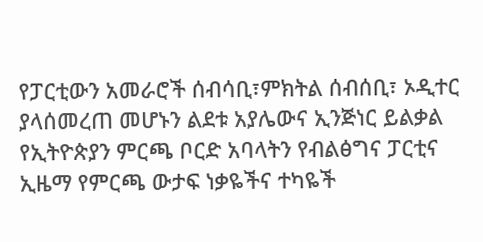የፓርቲውን አመራሮች ሰብሳቢ፣ምክትል ሰብሰቢ፣ ኦዲተር ያላሰመረጠ መሆኑን ልደቱ አያሌውና ኢንጅነር ይልቃል የኢትዮጵያን ምርጫ ቦርድ አባላትን የብልፅግና ፓርቲና ኢዜማ የምርጫ ውታፍ ነቃዬችና ተካዬች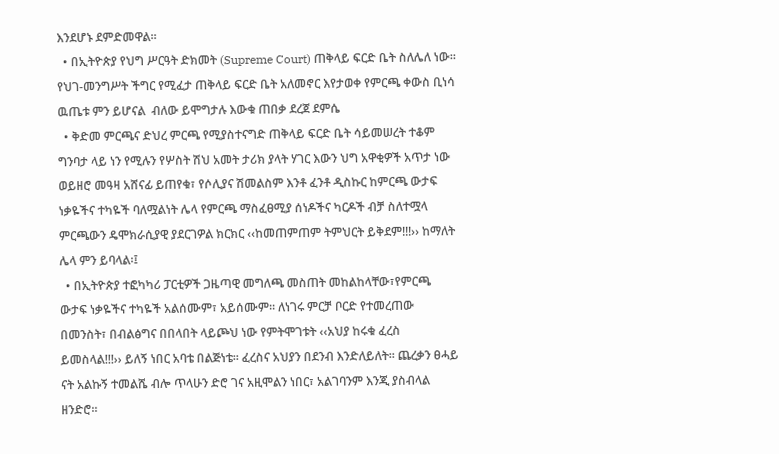እንደሆኑ ደምድመዋል፡፡
  • በኢትዮጵያ የህግ ሥርዓት ድክመት (Supreme Court) ጠቅላይ ፍርድ ቤት ስለሌለ ነው፡፡ የህገ-መንግሥት ችግር የሚፈታ ጠቅላይ ፍርድ ቤት አለመኖር እየታወቀ የምርጫ ቀውስ ቢነሳ ዉጤቱ ምን ይሆናል  ብለው ይሞግታሉ እውቁ ጠበቃ ደረጀ ደምሴ
  • ቅድመ ምርጫና ድህረ ምርጫ የሚያስተናግድ ጠቅላይ ፍርድ ቤት ሳይመሠረት ተቆም ግንባታ ላይ ነን የሚሉን የሦስት ሽህ አመት ታሪክ ያላት ሃገር እውን ህግ አዋቂዎች አጥታ ነው ወይዘሮ መዓዛ አሸናፊ ይጠየቁ፣ የሶሊያና ሽመልስም እንቶ ፈንቶ ዲስኩር ከምርጫ ውታፍ ነቃዬችና ተካዬች ባለሟልነት ሌላ የምርጫ ማስፈፀሚያ ሰነዶችና ካርዶች ብቻ ስለተሟላ ምርጫውን ዴሞክራሲያዊ ያደርገዎል ክርክር ‹‹ከመጠምጠም ትምህርት ይቅደም!!!›› ከማለት ሌላ ምን ይባላል፡፤
  • በኢትዮጵያ ተፎካካሪ ፓርቲዎች ጋዜጣዊ መግለጫ መስጠት መከልከላቸው፣የምርጫ ውታፍ ነቃዬችና ተካዬች አልሰሙም፣ አይሰሙም፡፡ ለነገሩ ምርቻ ቦርድ የተመረጠው በመንስት፣ በብልፅግና በበላበት ላይጮህ ነው የምትሞገቱት ‹‹አህያ ከሩቁ ፈረስ ይመስላል!!!›› ይለኝ ነበር አባቴ በልጅነቴ፡፡ ፈረስና አህያን በደንብ እንድለይለት፡፡ ጨረቃን ፀሓይ ናት አልኩኝ ተመልሼ ብሎ ጥላሁን ድሮ ገና አዚሞልን ነበር፣ አልገባንም እንጂ ያስብላል ዘንድሮ፡፡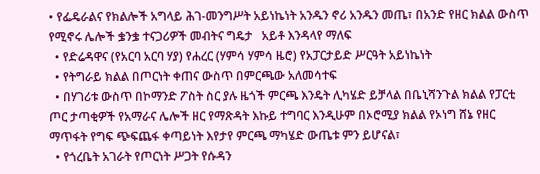• የፌዴራልና የክልሎች አግላይ ሕገ-መንግሥት አይነኬነት አንዱን ኖሪ አንዱን መጤ፣ በአንድ የዘር ክልል ውስጥ የሚኖሩ ሌሎች ቌንቌ ተናጋሪዎች መብትና ግዴታ   አይቶ እንዳላየ ማለፍ
  • የድሬዳዋና (የአርባ አርባ ሃያ) የሐረር (ሃምሳ ሃምሳ ዜሮ) የአፓርታይድ ሥርዓት አይነኬነት
  • የትግራይ ክልል በጦርነት ቀጠና ውስጥ በምርጫው አለመሳተፍ
  • በሃገሪቱ ውስጥ በኮማንድ ፖስት ስር ያሉ ዜጎች ምርጫ እንዴት ሊካሄድ ይቻላል በቤኒሻንጉል ክልል የፓርቲ ጦር ታጣቂዎች የአማራና ሌሎች ዘር የማጽዳት እኩይ ተግባር እንዲሁም በኦሮሚያ ክልል የኦነግ ሸኔ የዘር ማጥፋት የግፍ ጭፍጨፋ ቀጣይነት እየታየ ምርጫ ማካሄድ ውጤቱ ምን ይሆናል፣
  • የጎረቤት አገራት የጦርነት ሥጋት የሱዳን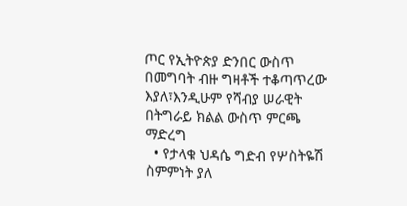ጦር የኢትዮጵያ ድንበር ውስጥ በመግባት ብዙ ግዛቶች ተቆጣጥረው እያለ፣እንዲሁም የሻብያ ሠራዊት በትግራይ ክልል ውስጥ ምርጫ ማድረግ
  • የታላቁ ህዳሴ ግድብ የሦስትዬሽ ስምምነት ያለ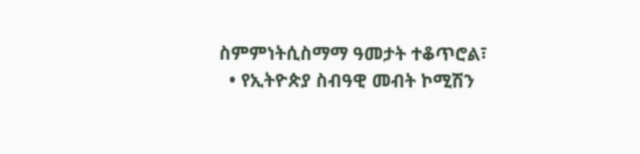ስምምነትሲስማማ ዓመታት ተቆጥሮል፣
  • የኢትዮጵያ ስብዓዊ መብት ኮሚሽን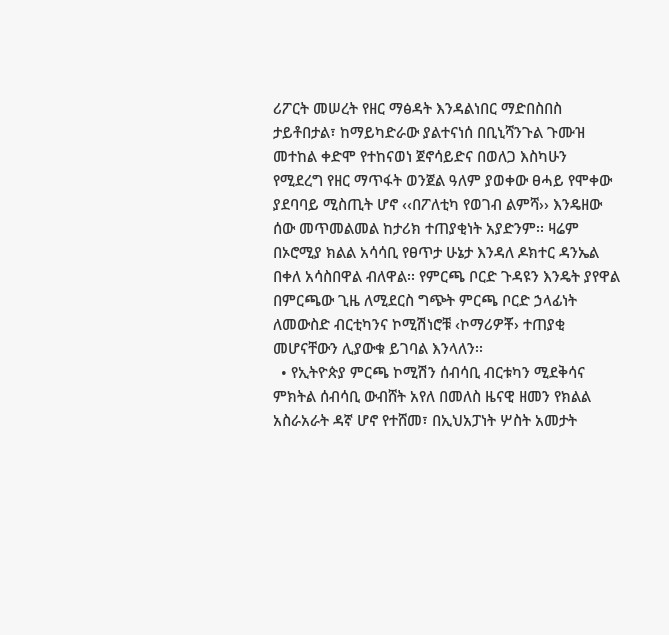ሪፖርት መሠረት የዘር ማፅዳት እንዳልነበር ማድበስበስ ታይቶበታል፣ ከማይካድራው ያልተናነሰ በቢኒሻንጉል ጉሙዝ መተከል ቀድሞ የተከናወነ ጀኖሳይድና በወለጋ እስካሁን የሚደረግ የዘር ማጥፋት ወንጀል ዓለም ያወቀው ፀሓይ የሞቀው ያደባባይ ሚስጢት ሆኖ ‹‹በፖለቲካ የወገብ ልምሻ›› እንዴዘው ሰው መጥመልመል ከታሪክ ተጠያቂነት አያድንም፡፡ ዛሬም በኦሮሚያ ክልል አሳሳቢ የፀጥታ ሁኔታ እንዳለ ዶክተር ዳንኤል በቀለ አሳስበዋል ብለዋል፡፡ የምርጫ ቦርድ ጉዳዩን እንዴት ያየዋል በምርጫው ጊዜ ለሚደርስ ግጭት ምርጫ ቦርድ ኃላፊነት ለመውስድ ብርቲካንና ኮሚሽነሮቹ ‹ኮማሪዎቾ› ተጠያቂ መሆናቸውን ሊያውቁ ይገባል እንላለን፡፡
  • የኢትዮጵያ ምርጫ ኮሚሽን ሰብሳቢ ብርቱካን ሚደቅሳና ምክትል ሰብሳቢ ውብሸት አየለ በመለስ ዜናዊ ዘመን የክልል አስራአራት ዳኛ ሆኖ የተሸመ፣ በኢህአፓነት ሦስት አመታት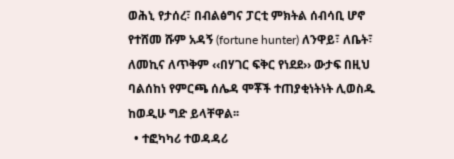ወሕኒ የታሰረ፣ በብልፅግና ፓርቲ ምክትል ሰብሳቢ ሆኖ የተሸመ ሹም አዳኝ (fortune hunter) ለንዋይ፣ ለቤት፣ ለመኪና ለጥቅም ‹‹በሃገር ፍቅር የነደደ›› ውታፍ በዚህ ባልሰከነ የምርጫ ሰሌዳ ሞቾች ተጠያቂነትነት ሊወስዱ ከወዲሁ ግድ ይላቸዋል፡፡
  • ተፎካካሪ ተወዳዳሪ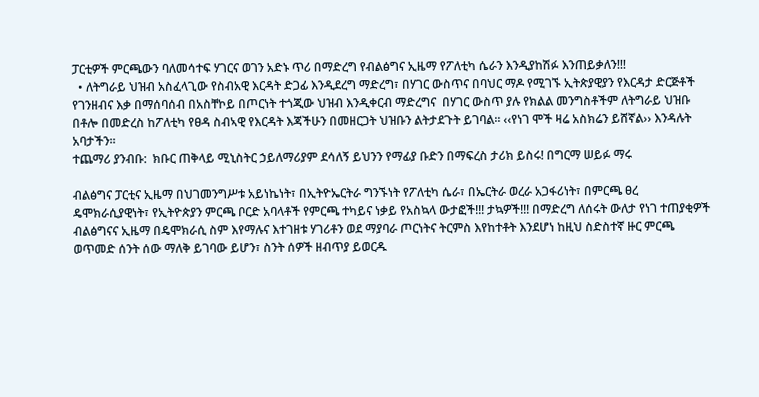ፓርቲዎች ምርጫውን ባለመሳተፍ ሃገርና ወገን አድኑ ጥሪ በማድረግ የብልፅግና ኢዜማ የፖለቲካ ሴራን እንዲያከሽፉ እንጠይቃለን!!!
  • ለትግራይ ህዝብ አስፈላጊው የስብአዊ እርዳት ድጋፊ እንዲደረግ ማድረግ፣ በሃገር ውስጥና በባህር ማዶ የሚገኙ ኢትጵያዊያን የእርዳታ ድርጅቶች የገንዘብና እቃ በማሰባሰብ በአስቸኮይ በጦርነት ተጎጂው ህዝብ እንዲቀርብ ማድረግና  በሃገር ውስጥ ያሉ የክልል መንግስቶችም ለትግራይ ህዝቡ በቶሎ በመድረስ ከፖለቲካ የፀዳ ስብኣዊ የእርዳት እጃችሁን በመዘርጋት ህዝቡን ልትታደጉት ይገባል፡፡ ‹‹የነገ ሞች ዛሬ አስክሬን ይሸኛል›› እንዳሉት አባታችን፡፡
ተጨማሪ ያንብቡ:  ክቡር ጠቅላይ ሚኒስትር ኃይለማሪያም ደሳለኝ ይህንን የማፊያ ቡድን በማፍረስ ታሪክ ይስሩ! በግርማ ሠይፉ ማሩ

ብልፅግና ፓርቲና ኢዜማ በህገመንግሥቱ አይነኬነት፣ በኢትዮኤርትራ ግንኙነት የፖለቲካ ሴራ፣ በኤርትራ ወረራ አጋፋሪነት፣ በምርጫ ፀረ ዴሞክራሲያዊነት፣ የኢትዮጵያን ምርጫ ቦርድ አባላቶች የምርጫ ተካይና ነቃይ የአስኳላ ውታፎች!!! ታኳዎች!!! በማድረግ ለሰሩት ውለታ የነገ ተጠያቂዎች ብልፅግናና ኢዜማ በዴሞክራሲ ስም እየማሉና እተገዘቱ ሃገሪቶን ወደ ማያባራ ጦርነትና ትርምስ እየከተቶት እንደሆነ ከዚህ ስድስተኛ ዙር ምርጫ ወጥመድ ሰንት ሰው ማለቅ ይገባው ይሆን፣ ስንት ሰዎች ዘብጥያ ይወርዱ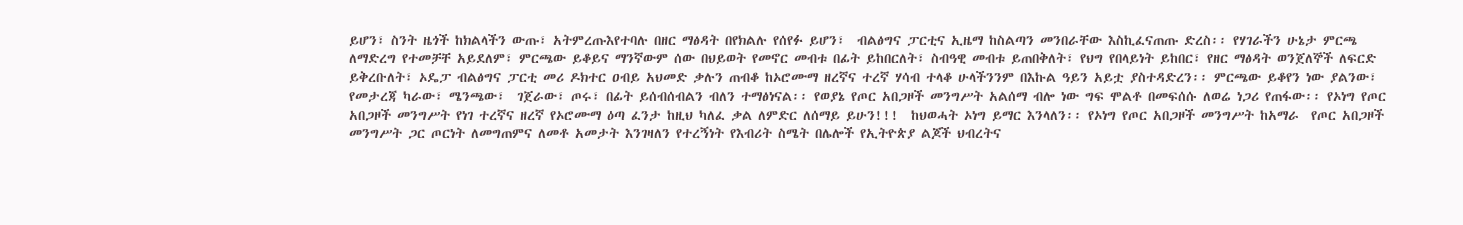ይሆን፣ ስንት ዜጎች ከክልላችን ውጡ፣ አትምረጡእየተባሉ በዘር ማፅዳት በየክልሉ የሰየፉ ይሆን፣  ብልፅግና ፓርቲና ኢዜማ ከስልጣን መንበራቸው እስኪፈናጠጡ ድረስ፡፡ የሃገራችን ሁኔታ ምርጫ ለማድረግ የተመቻቸ አይደለም፣ ምርጫው ይቆይና ማንኛውም ሰው በህይወት የመኖር መብቱ በፊት ይከበርለት፣ ስብዓዊ መብቱ ይጠበቅለት፣ የህግ የበላይነት ይከበር፣ የዘር ማፅዳት ወንጀለኞች ለፍርድ ይቅረቡለት፣ ኦዴፓ ብልፅግና ፓርቲ መሪ ዶክተር ዐብይ አህመድ ቃሉን ጠብቆ ከኦሮሙማ ዘረኛና ተረኛ ሃሳብ ተላቆ ሁላችንንም በእኩል ዓይን አይቷ ያስተዳድረን፡፡ ምርጫው ይቆየን ነው ያልንው፣ የመታረጃ ካራው፣ ሜንጫው፣  ገጀራው፣ ጦሩ፣ በፊት ይሰብሰብልን ብለን ተማፅነናል፡፡ የወያኔ የጦር አበጋዞች መንግሥት አልሰማ ብሎ ነው ግፍ ሞልቶ በመፍሰሱ ለወሬ ነጋሪ የጠፋው፡፡ የኦነግ የጦር አበጋዞች መንግሥት የነገ ተረኛና ዘረኛ የኦሮሙማ ዕጣ ፈንታ ከዚህ ካለፈ ቃል ለምድር ለሰማይ ይሁን!!!  ከህወሓት ኦነግ ይማር እንላለን፡፡ የኦነግ የጦር አበጋዞች መንግሥት ከአማራ  የጦር አበጋዞች መንግሥት ጋር ጦርነት ለመግጠምና ለመቶ አመታት እንገዛለን የተረኝነት የእብሪት ስሜት በሌሎች የኢትዮጵያ ልጆች ህብረትና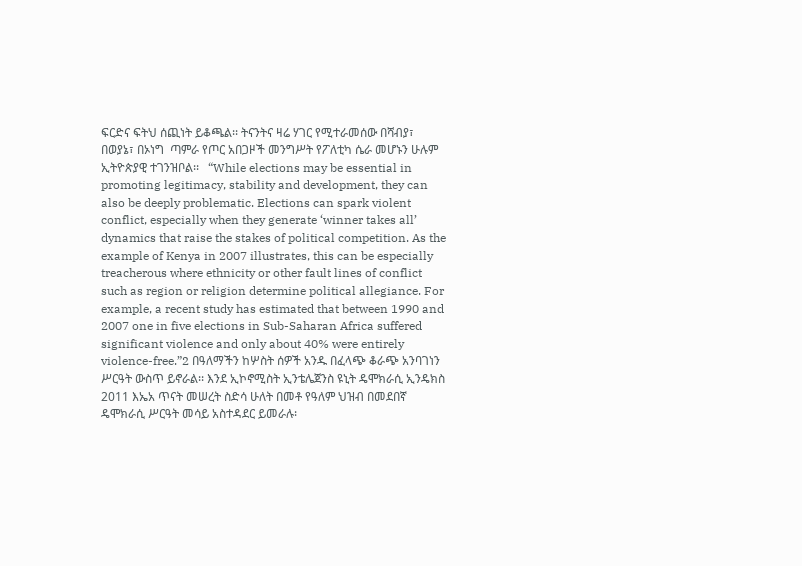ፍርድና ፍትህ ሰጪነት ይቆጫል፡፡ ትናንትና ዛሬ ሃገር የሚተራመሰው በሻብያ፣ በወያኔ፣ በኦነግ  ጣምራ የጦር አበጋዞች መንግሥት የፖለቲካ ሴራ መሆኑን ሁሉም ኢትዮጵያዊ ተገንዝቦል፡፡   “While elections may be essential in promoting legitimacy, stability and development, they can also be deeply problematic. Elections can spark violent conflict, especially when they generate ‘winner takes all’ dynamics that raise the stakes of political competition. As the example of Kenya in 2007 illustrates, this can be especially treacherous where ethnicity or other fault lines of conflict such as region or religion determine political allegiance. For example, a recent study has estimated that between 1990 and 2007 one in five elections in Sub-Saharan Africa suffered significant violence and only about 40% were entirely violence-free.”2 በዓለማችን ከሦስት ሰዎች አንዱ በፈላጭ ቆራጭ አንባገነን ሥርዓት ውስጥ ይኖራል፡፡ እንደ ኢኮኖሚስት ኢንቴሌጀንስ ዩኒት ዴሞክራሲ ኢንዴክስ 2011 እኤአ ጥናት መሠረት ስድሳ ሁለት በመቶ የዓለም ህዝብ በመደበኛ ዴሞክራሲ ሥርዓት መሳይ አስተዳደር ይመራሉ፡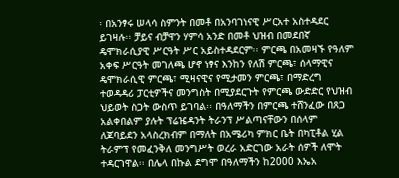፡ በአንፃሩ ሠላሳ ስምንት በመቶ በአንባገነናዊ ሥርአተ አስተዳደር ይገዛሉ፡፡ ቻይና ብቻዋን ሃምሳ አንድ በመቶ ህዝብ በመደበኛ ዴሞክራሲያዊ ሥርዓት ሥር አይስተዳደርም፡፡ ምርጫ በአመዛኙ የዓለም አቀፍ ሥርዓት መገለጫ ሆኖ ነፃና እንከን የለሽ ምርጫ፣ ሰላማዊና ዴሞክራሲዊ ምርጫ፣ ሚዛናዊና የሚታመን ምርጫ፣ በማድረግ ተወዳዳሪ ፓርቲዎችና መንግስት በሚያደርጉት የምርጫ ውድድር የህዝብ ህይወት ስጋት ውስጥ ይገባል፡፡ በዓለማችን በምርጫ ተሸንፈው በጸጋ አልቀበልም ያሉት ፕሬዤዳንት ትራንፕ ሥልጣናቸውን በሰላም  ለጆባይደን አላስረክብም በማለት በአሜሪካ ምክር ቤት በካፒቶል ሂል ትራምፕ የመፈንቅለ መንግሥት ወረራ አድርገው አራት ሰዎች ለሞት ተዳርገዋል፡፡ በሌላ በኩል ደግሞ በዓለማችን ከ2000 እኤአ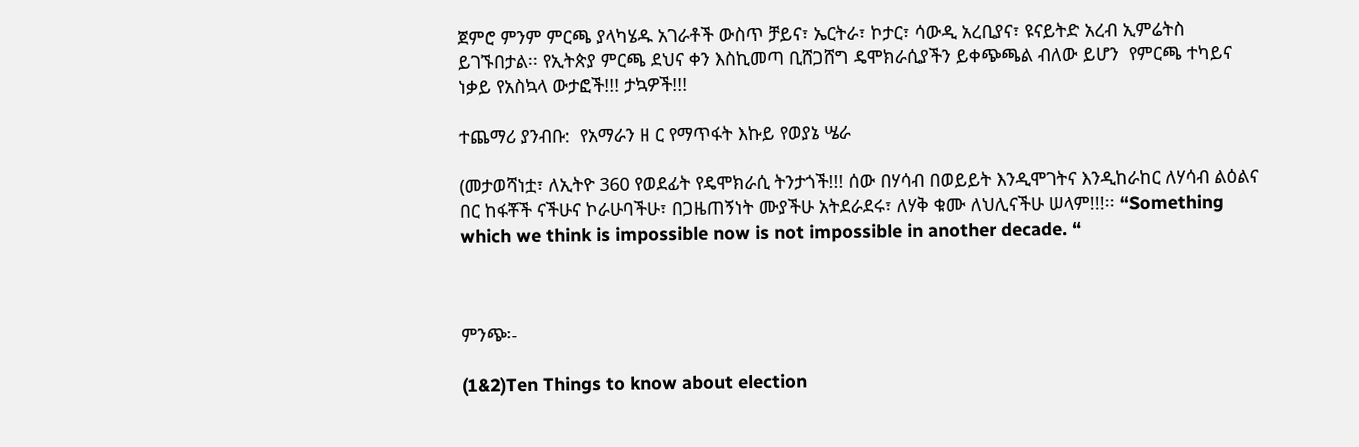ጀምሮ ምንም ምርጫ ያላካሄዱ አገራቶች ውስጥ ቻይና፣ ኤርትራ፣ ኮታር፣ ሳውዲ አረቢያና፣ ዩናይትድ አረብ ኢምሬትስ  ይገኙበታል፡፡ የኢትጵያ ምርጫ ደህና ቀን እስኪመጣ ቢሸጋሸግ ዴሞክራሲያችን ይቀጭጫል ብለው ይሆን  የምርጫ ተካይና ነቃይ የአስኳላ ውታፎች!!! ታኳዎች!!!

ተጨማሪ ያንብቡ:  የአማራን ዘ ር የማጥፋት እኩይ የወያኔ ሤራ

(መታወሻነቷ፣ ለኢትዮ 360 የወደፊት የዴሞክራሲ ትንታጎች!!! ሰው በሃሳብ በወይይት እንዲሞገትና እንዲከራከር ለሃሳብ ልዕልና በር ከፋቾች ናችሁና ኮራሁባችሁ፣ በጋዜጠኝነት ሙያችሁ አትደራደሩ፣ ለሃቅ ቁሙ ለህሊናችሁ ሠላም!!!፡፡ “Something which we think is impossible now is not impossible in another decade. “



ምንጭ፡-

(1&2)Ten Things to know about election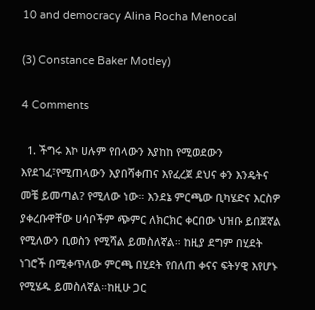10 and democracy Alina Rocha Menocal

(3) Constance Baker Motley)

4 Comments

  1. ችግሩ እኮ ሀሉም የበላውን እያከከ የሚወደውን እየደገፈ፣የሚጠላውን እያበሻቀጠና እየፈረጀ ደህና ቀን እንዴትና መቼ ይመጣል? የሚለው ነው። እንደኔ ምርጫው ቢካሄድና እርስዎ ያቀረቡዋቸው ሀሳቦችም ጭምር ለክርክር ቀርበው ህዝቡ ይበጀኛል የሚለውን ቢወስን የሚሻል ይመስለኛል። ከዚያ ደግም በሂደት ነገሮች በሚቀጥለው ምርጫ በሂደት የበለጠ ቀናና ፍትሃዊ እየሆኑ የሚሄዱ ይመስለኛል።ከዚሁ ጋር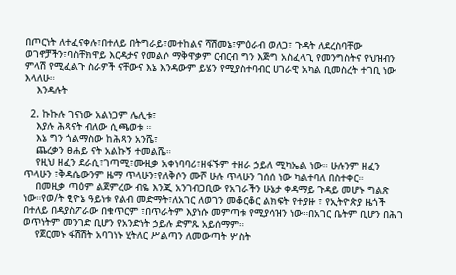በጦርነት ለተፈናቀሉ፣በተለይ በትግራይ፣መተከልና ሻሽመኔ፣ምዕራብ ወለጋ፣ ጉዳት ለደረስባቸው ወገኖቻችን፣ባስቸክዋይ እርዳታና የመልሶ ማቅዋቃም ርብርብ ግን እጅግ አስፈላጊ የመንግስትና የህዝብን ምላሽ የሚፈልጉ ስራዎች ናቸውና እኔ እንዳውም ይሄን የሚያስተባብር ሀገራዊ አካል ቢመስረት ተገቢ ነው እላለሁ።
    እንዳሉት

  2. ኩኩሉ ገናነው አልነጋም ሌሊቱ፣
    እያሉ ሕጻናት ብለው ሲጫወቱ ።
    እኔ ግን ጎልማስው ከሕጻን አንሼ፣
    ጨረቃን ፀሐይ ናት አልኩኝ ተመልሼ።
    የዚህ ዘፈን ደራሲ፣ገጣሚ፣ሙዚቃ አቀነባባሪ፣ዘፋኙም ተዘራ ኃይለ ሚካኤል ነው። ሁሉንም ዘፈን ጥላሁን ፣ቅዳሴውንም ዜማ ጥላሁን፣የለቅሶን ሙሾ ሁሉ ጥላሁን ገሰሰ ነው ካልተባለ በስተቀር።
    በመዚቃ ጣዕም ልጀምረው ብዬ እንጂ አንገብጋቢው የአገራችን ሁኔታ ቀዳማይ ጉዳይ መሆኑ ግልጽ ነው።የወ/ት ፂዮኔ ዓይነቱ የልብ መድማት፣ለአገር ለወገን መቆርቆር ልክፍት የተያዙ ፣ የኢትዮጵያ ዜጎች በተለይ በዳያስፖራው በቁጥርም ፣በጥራትም እያነሱ መምጣቱ የሚያሳዝን ነው።በአገር ቤትም ቢሆን በሕገ ወጥነትም መንገድ ቢሆን የአንድነት ኃይሉ ድምጹ አይሰማም።
    የጀርመኑ ፋሽሽት አባገነኑ ሂትለር ሥልጣን ለመውጣት ሦስት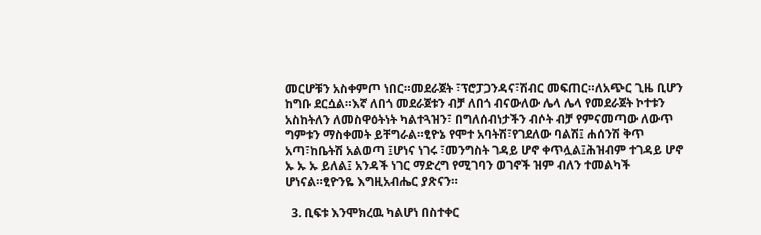መርሆቹን አስቀምጦ ነበር።መደራጀት ፣ፕሮፓጋንዳና፣ሽብር መፍጠር።ለአጭር ጊዜ ቢሆን ከግቡ ደርሷል።እኛ ለበጎ መደራጀቱን ብቻ ለበጎ ብናውለው ሌላ ሌላ የመደራጀት ኮተቱን አስከትለን ለመስዋዕትነት ካልተጓዝን፣ በግለሰብነታችን ብሶት ብቻ የምናመጣው ለውጥ ግምቱን ማስቀመት ይቸግራል።ፂዮኔ የሞተ አባትሽ፣የገደለው ባልሽ፤ ሐሰንሽ ቅጥ አጣ፣ከቤትሽ አልወጣ ፤ሆነና ነገሩ ፣መንግስት ገዳይ ሆኖ ቀጥሏል፤ሕዝብም ተገዳይ ሆኖ ኡ ኡ ኡ ይለል፤ አንዳች ነገር ማድረግ የሚገባን ወገኖች ዝም ብለን ተመልካች ሆነናል።ፂዮንዬ እግዚአብሔር ያጽናን።

  3. ቢፍቱ እንሞክረዉ ካልሆነ በስተቀር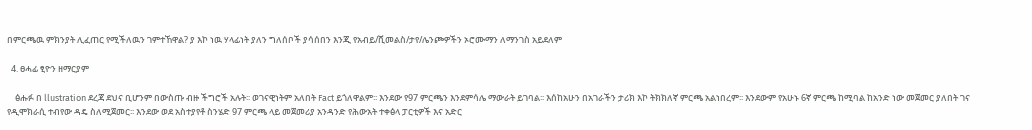በምርጫዉ ምክንያት ሊፈጠር የሚችለዉን ገምተኸዋል? ያ እኮ ነዉ ሃላፊነት ያለን ግለሰቦች ያሳሰበን እንጂ የአብይ/ሺመልስ/ታየ/ሌንጮዎችን ኦሮሙማን ለማንገስ አይደለም

  4. ፀሓፊ ፂዮን ዘማርያም

    ፅሑፉ በ llustration ደረጃ ደህና ቢሆንም በውስጡ ብዙ ችግሮች አሉት፡፡ ወገናዊነትም አለበት Fact ይጎለዋልም፡፡ እንደው የ97 ምርጫን እንደምሳሌ ማውራት ይገባል፡፡ እሰከአሁን በአገራችን ታሪክ እኮ ትክክለኛ ምርጫ አልነበረም፡፡ እንደውም የአሁኑ 6ኛ ምርጫ ከሚባል ከአንድ ነው መጀመር ያለበት ገና የዲሞክራሲ ተብየው ዳዴ ስለሚጀመር፡፡ እንደው ወደ አስተያየቶ ስንሄድ 97 ምርጫ ላይ መጀመሪያ አንዳንድ የሕውአት ተቀፅላ ፓርቲዎች እና አድር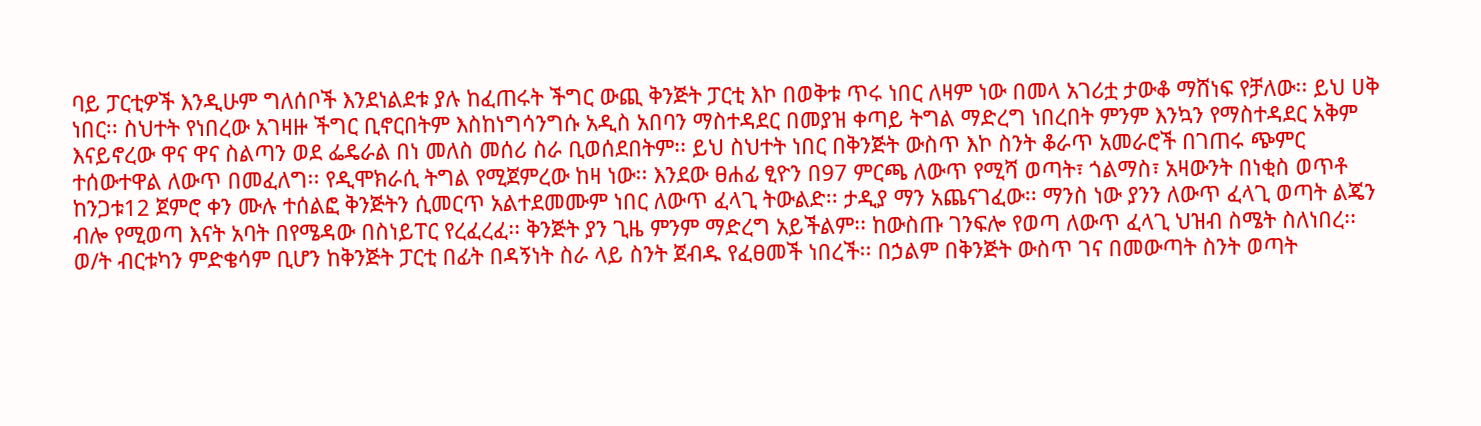ባይ ፓርቲዎች እንዲሁም ግለሰቦች እንደነልደቱ ያሉ ከፈጠሩት ችግር ውጪ ቅንጅት ፓርቲ እኮ በወቅቱ ጥሩ ነበር ለዛም ነው በመላ አገሪቷ ታውቆ ማሸነፍ የቻለው፡፡ ይህ ሀቅ ነበር፡፡ ስህተት የነበረው አገዛዙ ችግር ቢኖርበትም እስከነግሳንግሱ አዲስ አበባን ማስተዳደር በመያዝ ቀጣይ ትግል ማድረግ ነበረበት ምንም እንኳን የማስተዳደር አቅም እናይኖረው ዋና ዋና ስልጣን ወደ ፌዴራል በነ መለስ መሰሪ ስራ ቢወሰደበትም፡፡ ይህ ስህተት ነበር በቅንጅት ውስጥ እኮ ስንት ቆራጥ አመራሮች በገጠሩ ጭምር ተሰውተዋል ለውጥ በመፈለግ፡፡ የዲሞክራሲ ትግል የሚጀምረው ከዛ ነው፡፡ እንደው ፀሐፊ ፂዮን በ97 ምርጫ ለውጥ የሚሻ ወጣት፣ ጎልማስ፣ አዛውንት በነቂስ ወጥቶ ከንጋቱ12 ጀምሮ ቀን ሙሉ ተሰልፎ ቅንጅትን ሲመርጥ አልተደመሙም ነበር ለውጥ ፈላጊ ትውልድ፡፡ ታዲያ ማን አጨናገፈው፡፡ ማንስ ነው ያንን ለውጥ ፈላጊ ወጣት ልጄን ብሎ የሚወጣ እናት አባት በየሜዳው በስነይፐር የረፈረፈ፡፡ ቅንጅት ያን ጊዜ ምንም ማድረግ አይችልም፡፡ ከውስጡ ገንፍሎ የወጣ ለውጥ ፈላጊ ህዝብ ስሜት ስለነበረ፡፡ ወ/ት ብርቱካን ምድቄሳም ቢሆን ከቅንጅት ፓርቲ በፊት በዳኝነት ስራ ላይ ስንት ጀብዱ የፈፀመች ነበረች፡፡ በኃልም በቅንጅት ውስጥ ገና በመውጣት ስንት ወጣት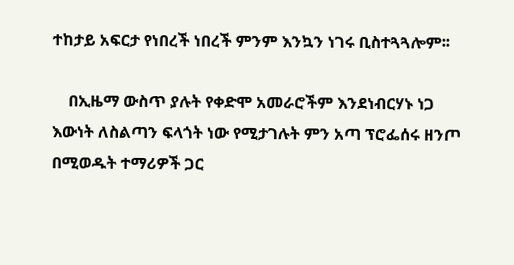ተከታይ አፍርታ የነበረች ነበረች ምንም እንኳን ነገሩ ቢስተጓጓሎም፡፡

    በኢዜማ ውስጥ ያሉት የቀድሞ አመራሮችም እንደነብርሃኑ ነጋ እውነት ለስልጣን ፍላጎት ነው የሚታገሉት ምን አጣ ፕሮፌሰሩ ዘንጦ በሚወዱት ተማሪዎች ጋር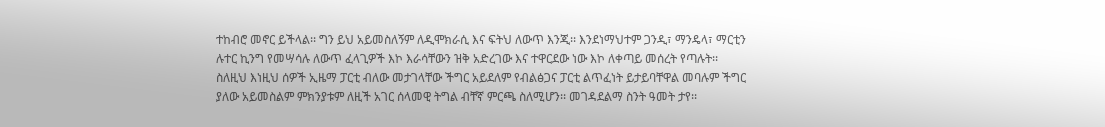ተከብሮ መኖር ይችላል፡፡ ግን ይህ አይመስለኝም ለዲሞክራሲ እና ፍትህ ለውጥ እንጂ፡፡ እንደነማህተም ጋንዲ፣ ማንዴላ፣ ማርቲን ሉተር ኪንግ የመሣሳሉ ለውጥ ፈላጊዎች እኮ እራሳቸውን ዝቅ አድረገው እና ተዋርደው ነው እኮ ለቀጣይ መሰረት የጣሉት፡፡ ስለዚህ እነዚህ ሰዎች ኢዜማ ፓርቲ ብለው መታገላቸው ችግር አይደለም የብልፅጋና ፓርቲ ልጥፈነት ይታይባቸዋል መባሉም ችግር ያለው አይመስልም ምክንያቱም ለዚች አገር ሰላመዊ ትግል ብቸኛ ምርጫ ስለሚሆን፡፡ መገዳደልማ ስንት ዓመት ታየ፡፡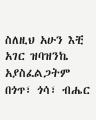ስለዚህ አሁን እቺ አገር ዝባዝንኬ አያስፈልጋትም በጎጥ፣ ጎሳ፣ ብሔር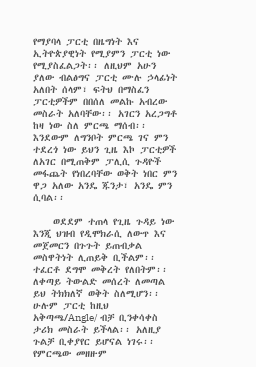የማያባላ ፓርቲ በዜግነት እና ኢትዮጵያዊነት የሚያምን ፓርቲ ነው የሚያስፈልጋት፡፡ ለዚህም አሁን ያለው ብልፅግና ፓርቲ ሙሉ ኃላፊነት አለበት ሰላም፣ ፍትህ በማስፈን ፓርቲዎችም በበሰለ መልኩ አብረው መስራት አለባቸው፡፡ አገርን አረጋግቶ ከዛ ነው ስለ ምርጫ ማሰብ፡፡ እንደውም ለግንቦት ምርጫ ገና ምን ተደረጎ ነው ይህን ጊዜ እኮ ፓርቲዎች ለአገር በሚጠቅም ፓሊሲ ጉዳዮች መፋጨት የነበረባቸው ወቅት ነበር ምን ዋጋ አለው አንዴ ጁንታ፣ አንዴ ምን ሲባል፡፡

    ወደደም ተጠላ የጊዜ ጉዳይ ነው እንጂ ህዝብ የዲሞክራሲ ለውጥ እና መጀመርን በጉጉት ይጠብቃል መስዋትነት ሊጠይቅ ቢችልም፡፡ ተፈርቶ ደግሞ መቅረት የለበትም፡፡ ለቀጣይ ትውልድ መሰረት ለመጣል ይህ ትክክለኛ ወቅት ስለሚሆን፡፡ ሁሉም ፓርቲ ከዚህ አቅጣጫ/Angle/ ብቻ ቢንቀሳቀስ ታሪክ መስራት ይችላል፡፡ አለዚያ ጉልቻ ቢቀያየር ይሆናል ነገሩ፡፡ የምርጫው መዘዙም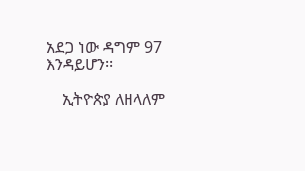አደጋ ነው ዳግም 97 እንዳይሆን፡፡

    ኢትዮጵያ ለዘላለም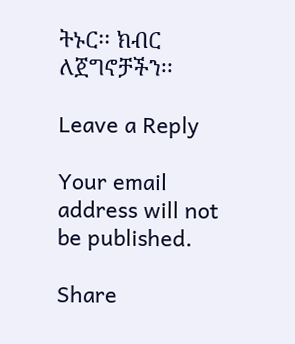ትኑር፡፡ ክብር ለጀግኖቻችን፡፡

Leave a Reply

Your email address will not be published.

Share